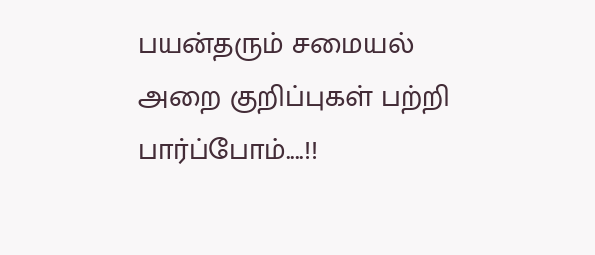பயன்தரும் சமையல் அறை குறிப்புகள் பற்றி பார்ப்போம்....!!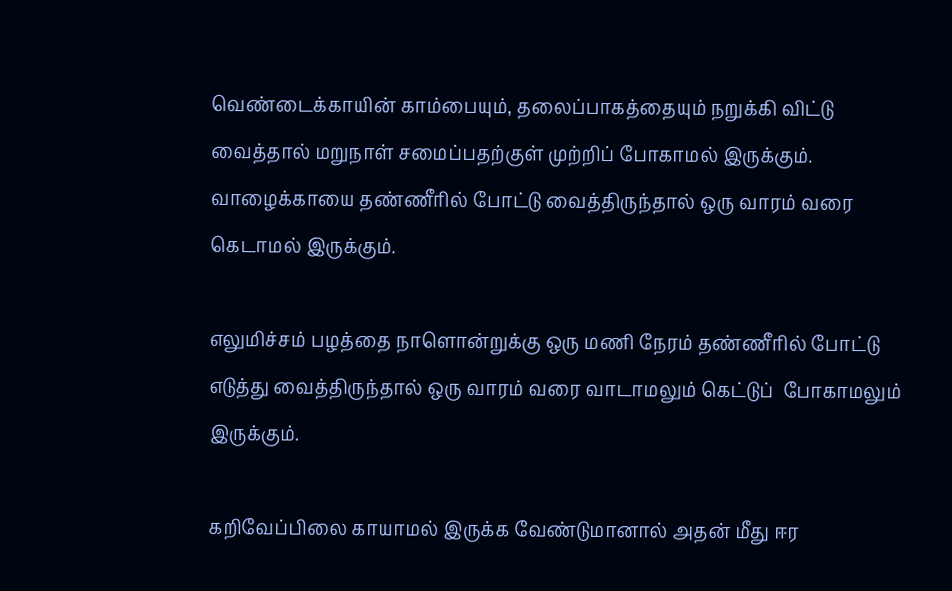வெண்டைக்காயின் காம்பையும், தலைப்பாகத்தையும் நறுக்கி விட்டு வைத்தால் மறுநாள் சமைப்பதற்குள் முற்றிப் போகாமல் இருக்கும்.
வாழைக்காயை தண்ணீரில் போட்டு வைத்திருந்தால் ஒரு வாரம் வரை கெடாமல் இருக்கும்.

எலுமிச்சம் பழத்தை நாளொன்றுக்கு ஒரு மணி நேரம் தண்ணீரில் போட்டு எடுத்து வைத்திருந்தால் ஒரு வாரம் வரை வாடாமலும் கெட்டுப்  போகாமலும் இருக்கும்.

கறிவேப்பிலை காயாமல் இருக்க வேண்டுமானால் அதன் மீது ஈர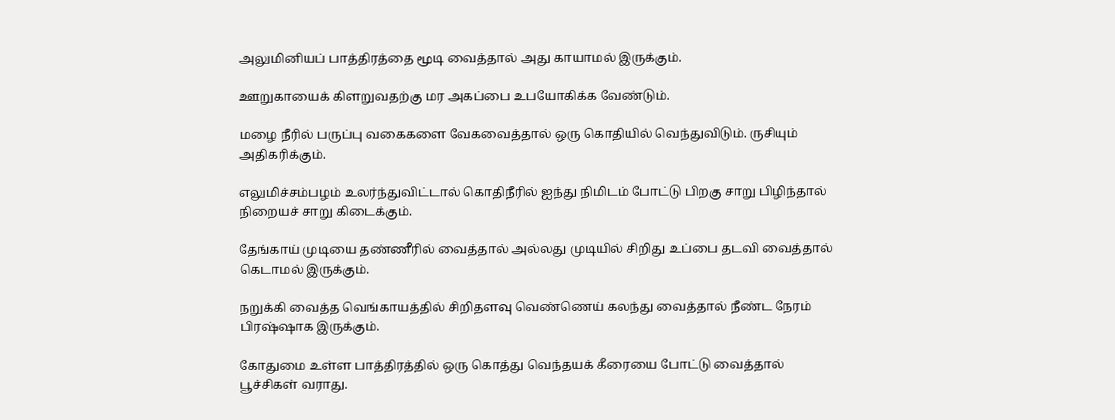அலுமினியப் பாத்திரத்தை மூடி வைத்தால் அது காயாமல் இருக்கும்.

ஊறுகாயைக் கிளறுவதற்கு மர அகப்பை உபயோகிக்க வேண்டும்.

மழை நீரில் பருப்பு வகைகளை வேகவைத்தால் ஒரு கொதியில் வெந்துவிடும். ருசியும் அதிகரிக்கும்.

எலுமிச்சம்பழம் உலர்ந்துவிட்டால் கொதிநீரில் ஐந்து நிமிடம் போட்டு பிறகு சாறு பிழிந்தால் நிறையச் சாறு கிடைக்கும்.

தேங்காய் முடியை தண்ணீரில் வைத்தால் அல்லது முடியில் சிறிது உப்பை தடவி வைத்தால் கெடாமல் இருக்கும்.

நறுக்கி வைத்த வெங்காயத்தில் சிறிதளவு வெண்ணெய் கலந்து வைத்தால் நீண்ட நேரம் பிரஷ்ஷாக இருக்கும்.

கோதுமை உள்ள பாத்திரத்தில் ஒரு கொத்து வெந்தயக் கீரையை போட்டு வைத்தால் பூச்சிகள் வராது.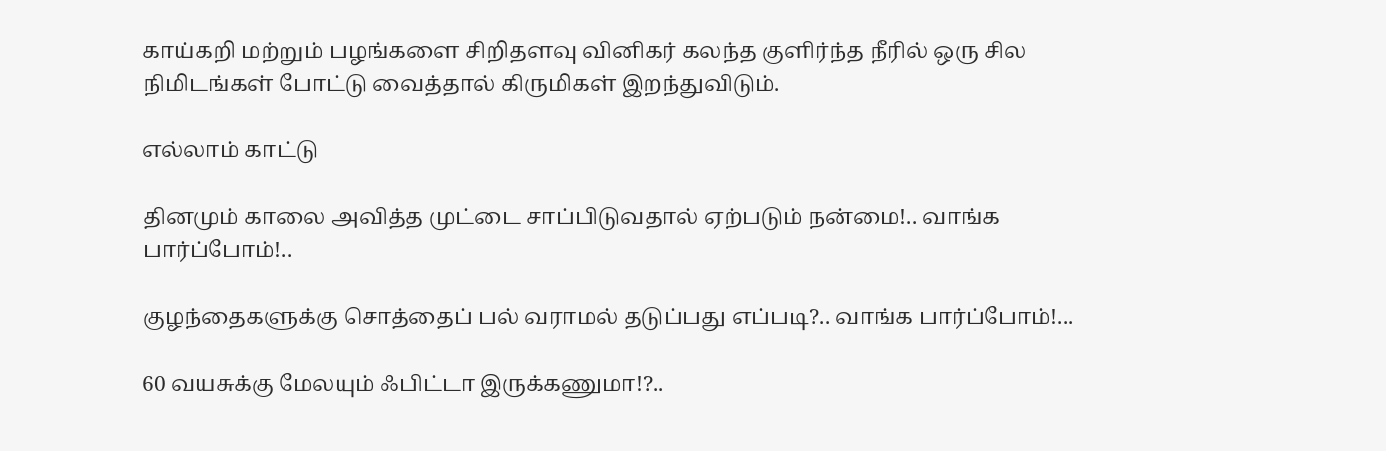காய்கறி மற்றும் பழங்களை சிறிதளவு வினிகர் கலந்த குளிர்ந்த நீரில் ஒரு சில நிமிடங்கள் போட்டு வைத்தால் கிருமிகள் இறந்துவிடும்.

எல்லாம் காட்டு

தினமும் காலை அவித்த முட்டை சாப்பிடுவதால் ஏற்படும் நன்மை!.. வாங்க பார்ப்போம்!..

குழந்தைகளுக்கு சொத்தைப் பல் வராமல் தடுப்பது எப்படி?.. வாங்க பார்ப்போம்!...

60 வயசுக்கு மேலயும் ஃபிட்டா இருக்கணுமா!?..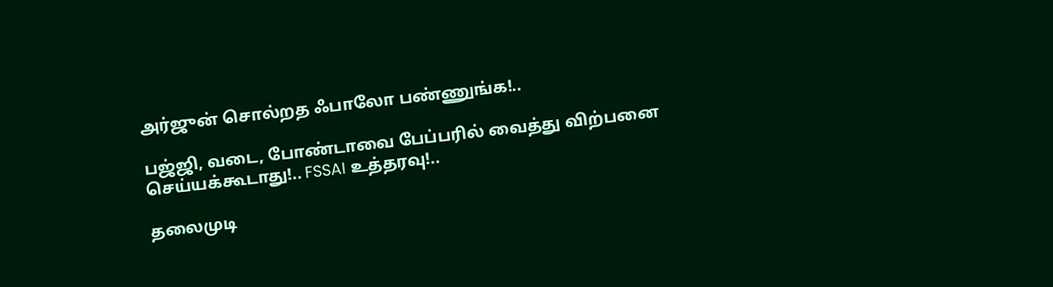அர்ஜுன் சொல்றத ஃபாலோ பண்ணுங்க!..

பஜ்ஜி, வடை, போண்டாவை பேப்பரில் வைத்து விற்பனை செய்யக்கூடாது!.. FSSAI உத்தரவு!..

தலைமுடி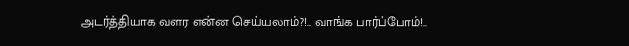அடர்த்தியாக வளர என்ன செய்யலாம்?!.. வாங்க பார்ப்போம்!..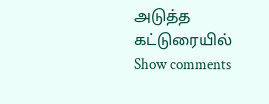அடுத்த கட்டுரையில்
Show comments